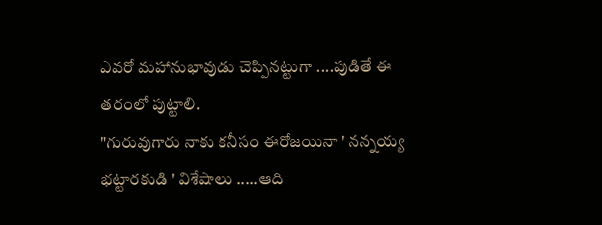ఎవరో మహానుభావుడు చెప్పినట్టుగా ....పుడితే ఈ తరంలో పుట్టాలి.
"గురువుగారు నాకు కనీసం ఈరోజయినా ' నన్నయ్య భట్టారకుడి ' విశేషాలు .....ఆది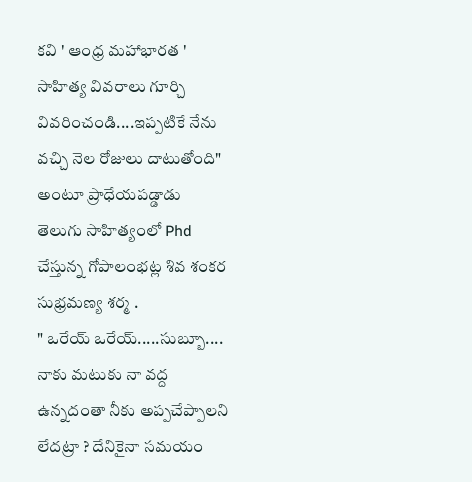కవి ' ఆంధ్ర మహాభారత ' సాహిత్య వివరాలు గూర్చి వివరించండి....ఇప్పటికే నేను వచ్చి నెల రోజులు దాటుతోంది" అంటూ ప్రాధేయపడ్డాడు తెలుగు సాహిత్యంలో Phd చేస్తున్న గోపాలంభట్ల శివ శంకర సుభ్రమణ్య శర్మ .
" ఒరేయ్ ఒరేయ్.....సుబ్బూ.... నాకు మటుకు నా వద్ద ఉన్నదంతా నీకు అప్పచేప్పాలని లేదట్రా ? దేనికైనా సమయం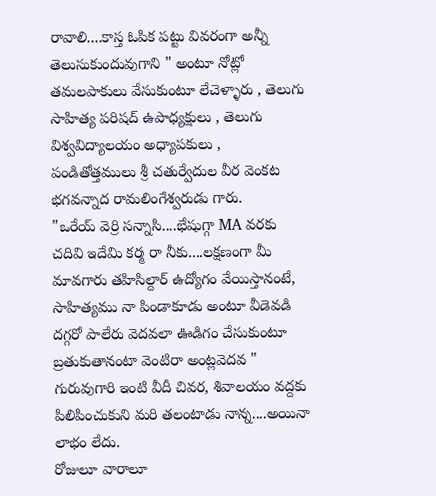రావాలి....కాస్త ఓపిక పట్టు వివరంగా అన్నీ తెలుసుకుందువుగాని " అంటూ నోట్లో తమలపాకులు వేసుకుంటూ లేచెళ్ళారు , తెలుగు సాహిత్య పరిషద్ ఉపాధ్యక్షులు , తెలుగు విశ్వవిద్యాలయం అధ్యాపకులు , పండితోత్తములు శ్రీ చతుర్వేదుల వీర వెంకట భగవన్నాద రామలింగేశ్వరుడు గారు.
"ఒరేయ్ వెర్రి సన్నాసి....భేషుగ్గా MA వరకు చదివి ఇదేమి కర్మ రా నీకు....లక్షణంగా మీ మావగారు తహిసిల్దార్ ఉద్యోగం వేయిస్తానంటే, సాహిత్యము నా పిండాకూడు అంటూ వీడెవడి దగ్గరో పాలేరు వెదవలా ఊడిగం చేసుకుంటూ బ్రతుకుతానంటా వెంటిరా అంట్లవెదవ " గురువుగారి ఇంటి వీదీ చివర, శివాలయం వద్దకు పిలిపించుకుని మరి తలంటాడు నాన్న....అయినా లాభం లేదు.
రోజులూ వారాలూ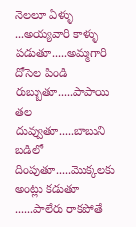నెలలూ ఏళ్ళు ...అయ్యవారి కాళ్ళు పడుతూ.....అమ్మగారి దోసెల పిండి రుబ్బుతూ.....పాపాయి తల దువ్వుతూ.....బాబుని బడిలో దింపుతూ.....మొక్కలకు అంట్లు కడుతూ ......పాలేరు రాకపోతే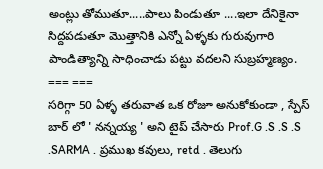అంట్లు తోముతూ.....పాలు పిండుతూ ....ఇలా దేనికైనా సిద్దపడుతూ మొత్తానికి ఎన్నో ఏళ్ళకు గురువుగారి పాండిత్యాన్ని సాధించాడు పట్టు వదలని సుబ్రహ్మణ్యం.
=== ===
సరిగ్గా 50 ఏళ్ళ తరువాత ఒక రోజూ అనుకోకుండా , స్పేస్ బార్ లో ' నన్నయ్య ' అని టైప్ చేసారు Prof.G .S .S .S .SARMA . ప్రముఖ కవులు, retd . తెలుగు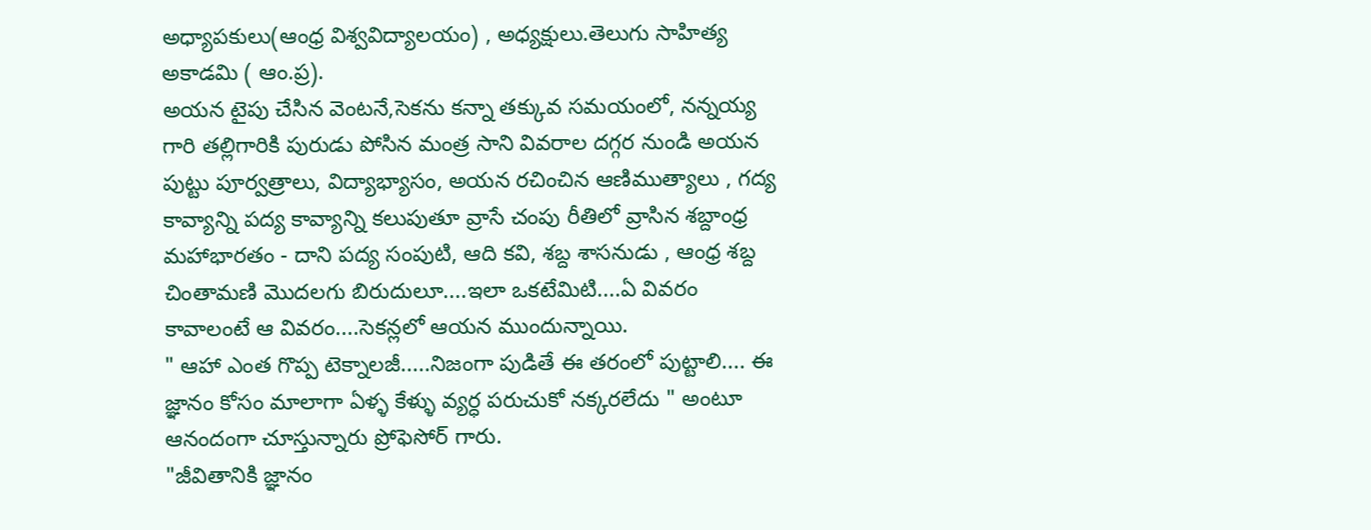అధ్యాపకులు(ఆంధ్ర విశ్వవిద్యాలయం) , అధ్యక్షులు.తెలుగు సాహిత్య అకాడమి ( ఆం.ప్ర).
అయన టైపు చేసిన వెంటనే,సెకను కన్నా తక్కువ సమయంలో, నన్నయ్య గారి తల్లిగారికి పురుడు పోసిన మంత్ర సాని వివరాల దగ్గర నుండి అయన పుట్టు పూర్వత్రాలు, విద్యాభ్యాసం, అయన రచించిన ఆణిముత్యాలు , గద్య కావ్యాన్ని పద్య కావ్యాన్ని కలుపుతూ వ్రాసే చంపు రీతిలో వ్రాసిన శబ్దాంధ్ర మహాభారతం - దాని పద్య సంపుటి, ఆది కవి, శబ్ద శాసనుడు , ఆంధ్ర శబ్ద చింతామణి మొదలగు బిరుదులూ....ఇలా ఒకటేమిటి....ఏ వివరం కావాలంటే ఆ వివరం....సెకన్లలో ఆయన ముందున్నాయి.
" ఆహా ఎంత గొప్ప టెక్నాలజీ.....నిజంగా పుడితే ఈ తరంలో పుట్టాలి.... ఈ జ్ఞానం కోసం మాలాగా ఏళ్ళ కేళ్ళు వ్యర్ధ పరుచుకో నక్కరలేదు " అంటూ ఆనందంగా చూస్తున్నారు ప్రోఫెసోర్ గారు.
"జీవితానికి జ్ఞానం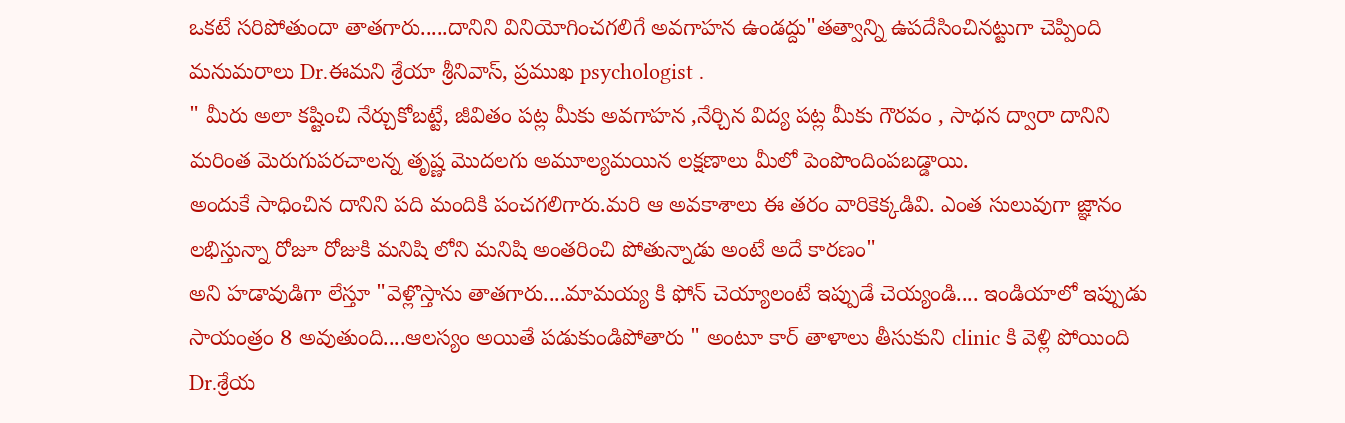ఒకటే సరిపోతుందా తాతగారు.....దానిని వినియోగించగలిగే అవగాహన ఉండద్దు"తత్వాన్ని ఉపదేసించినట్టుగా చెప్పింది మనుమరాలు Dr.ఈమని శ్రేయా శ్రీనివాస్, ప్రముఖ psychologist .
" మీరు అలా కష్టించి నేర్చుకోబట్టే, జీవితం పట్ల మీకు అవగాహన ,నేర్చిన విద్య పట్ల మీకు గౌరవం , సాధన ద్వారా దానిని మరింత మెరుగుపరచాలన్న తృష్ణ మొదలగు అమూల్యమయిన లక్షణాలు మీలో పెంపొందింపబడ్డాయి.
అందుకే సాధించిన దానిని పది మందికి పంచగలిగారు.మరి ఆ అవకాశాలు ఈ తరం వారికెక్కడివి. ఎంత సులువుగా జ్ఞానం లభిస్తున్నా రోజూ రోజుకి మనిషి లోని మనిషి అంతరించి పోతున్నాడు అంటే అదే కారణం"
అని హడావుడిగా లేస్తూ "వెళ్లొస్తాను తాతగారు....మామయ్య కి ఫోన్ చెయ్యాలంటే ఇప్పుడే చెయ్యండి.... ఇండియాలో ఇప్పుడు సాయంత్రం 8 అవుతుంది....ఆలస్యం అయితే పడుకుండిపోతారు " అంటూ కార్ తాళాలు తీసుకుని clinic కి వెళ్లి పోయింది Dr.శ్రేయ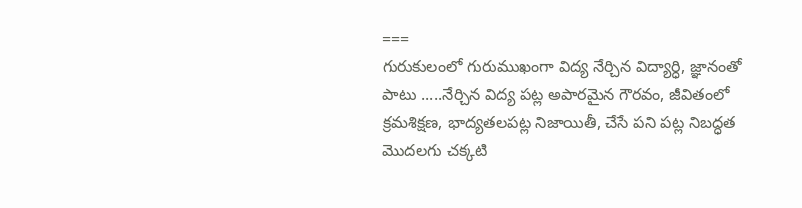===
గురుకులంలో గురుముఖంగా విద్య నేర్చిన విద్యార్ధి, జ్ఞానంతో పాటు .....నేర్చిన విద్య పట్ల అపారమైన గౌరవం, జీవితంలో క్రమశిక్షణ, భాద్యతలపట్ల నిజాయితీ, చేసే పని పట్ల నిబద్ధత మొదలగు చక్కటి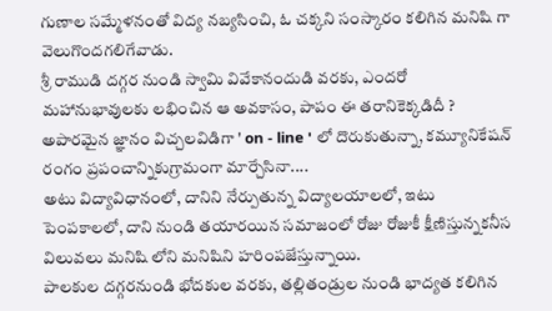గుణాల సమ్మేళనంతో విద్య నబ్యసించి, ఓ చక్కని సంస్కారం కలిగిన మనిషి గా వెలుగొందగలిగేవాడు.
శ్రీ రాముడి దగ్గర నుండి స్వామి వివేకానందుడి వరకు, ఎందరో మహానుభావులకు లభించిన ఆ అవకాసం, పాపం ఈ తరానికెక్కడిదీ ? అపారమైన జ్ఞానం విచ్చలవిడిగా ' on - line ' లో దొరుకుతున్నా, కమ్యూనికేషన్ రంగం ప్రపంచాన్నికుగ్రామంగా మార్చేసినా....
అటు విద్యావిధానంలో, దానిని నేర్పుతున్న విద్యాలయాలలో, ఇటు పెంపకాలలో, దాని నుండి తయారయిన సమాజంలో రోజు రోజుకీ క్షీణిస్తున్నకనీస విలువలు మనిషి లోని మనిషిని హరింపజేస్తున్నాయి.
పాలకుల దగ్గరనుండి భోదకుల వరకు, తల్లితండ్రుల నుండి భాద్యత కలిగిన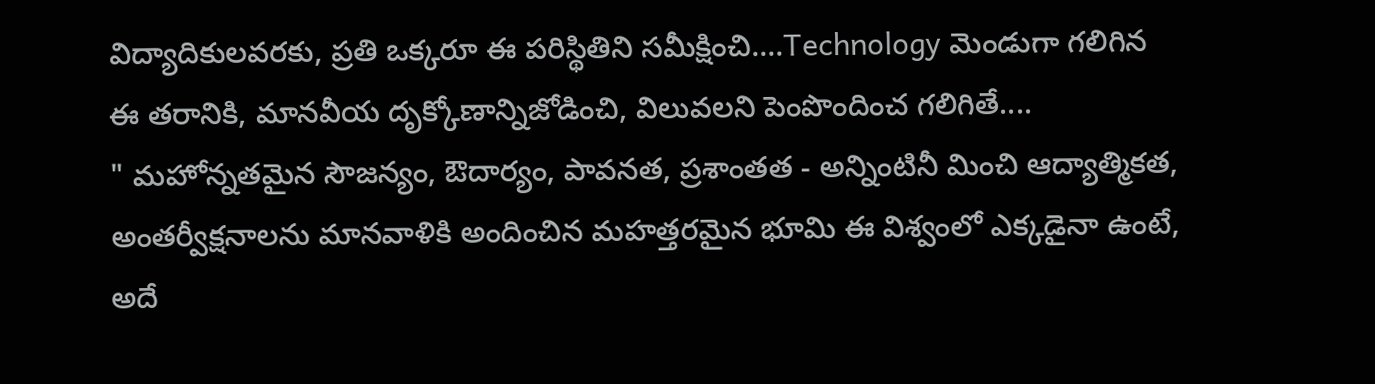విద్యాదికులవరకు, ప్రతి ఒక్కరూ ఈ పరిస్థితిని సమీక్షించి....Technology మెండుగా గలిగిన ఈ తరానికి, మానవీయ దృక్కోణాన్నిజోడించి, విలువలని పెంపొందించ గలిగితే....
" మహోన్నతమైన సౌజన్యం, ఔదార్యం, పావనత, ప్రశాంతత - అన్నింటినీ మించి ఆద్యాత్మికత, అంతర్వీక్షనాలను మానవాళికి అందించిన మహత్తరమైన భూమి ఈ విశ్వంలో ఎక్కడైనా ఉంటే, అదే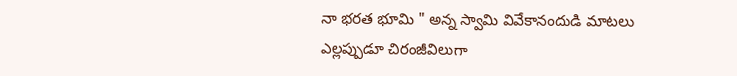నా భరత భూమి " అన్న స్వామి వివేకానందుడి మాటలు ఎల్లప్పుడూ చిరంజీవిలుగా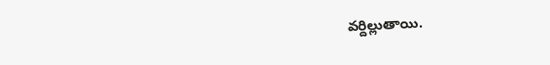వర్దిల్లుతాయి.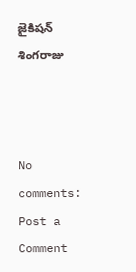జైకిషన్ శింగరాజు



No comments:
Post a Comment